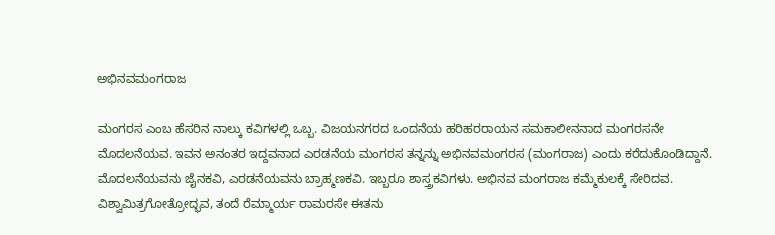ಅಭಿನವಮಂಗರಾಜ

ಮಂಗರಸ ಎಂಬ ಹೆಸರಿನ ನಾಲ್ಕು ಕವಿಗಳಲ್ಲಿ ಒಬ್ಬ. ವಿಜಯನಗರದ ಒಂದನೆಯ ಹರಿಹರರಾಯನ ಸಮಕಾಲೀನನಾದ ಮಂಗರಸನೇ ಮೊದಲನೆಯವ. ಇವನ ಅನಂತರ ಇದ್ದವನಾದ ಎರಡನೆಯ ಮಂಗರಸ ತನ್ನನ್ನು ಅಭಿನವಮಂಗರಸ (ಮಂಗರಾಜ) ಎಂದು ಕರೆದುಕೊಂಡಿದ್ದಾನೆ. ಮೊದಲನೆಯವನು ಜೈನಕವಿ, ಎರಡನೆಯವನು ಬ್ರಾಹ್ಮಣಕವಿ. ಇಬ್ಬರೂ ಶಾಸ್ತ್ರಕವಿಗಳು. ಅಭಿನವ ಮಂಗರಾಜ ಕಮ್ಮೆಕುಲಕ್ಕೆ ಸೇರಿದವ. ವಿಶ್ವಾಮಿತ್ರಗೋತ್ರೋದ್ಭವ, ತಂದೆ ರೆಮ್ಮಾರ್ಯ ರಾಮರಸೇ ಈತನು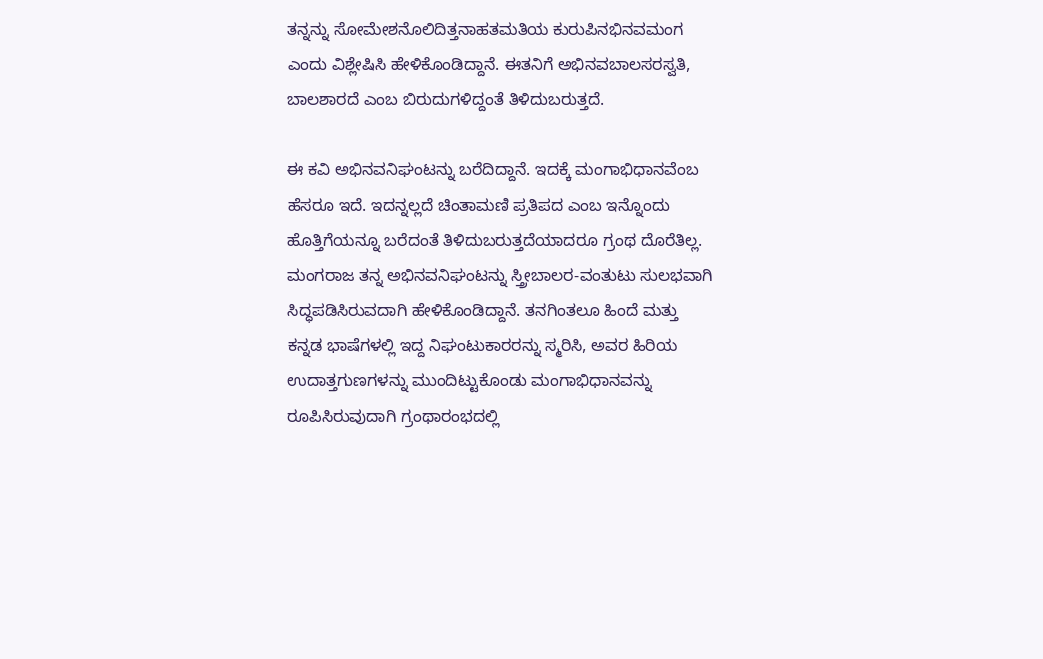ತನ್ನನ್ನು ಸೋಮೇಶನೊಲಿದಿತ್ತನಾಹತಮತಿಯ ಕುರುಪಿನಭಿನವಮಂಗ ಎಂದು ವಿಶ್ಲೇಷಿಸಿ ಹೇಳಿಕೊಂಡಿದ್ದಾನೆ. ಈತನಿಗೆ ಅಭಿನವಬಾಲಸರಸ್ವತಿ, ಬಾಲಶಾರದೆ ಎಂಬ ಬಿರುದುಗಳಿದ್ದಂತೆ ತಿಳಿದುಬರುತ್ತದೆ.

ಈ ಕವಿ ಅಭಿನವನಿಘಂಟನ್ನು ಬರೆದಿದ್ದಾನೆ. ಇದಕ್ಕೆ ಮಂಗಾಭಿಧಾನವೆಂಬ ಹೆಸರೂ ಇದೆ. ಇದನ್ನಲ್ಲದೆ ಚಿಂತಾಮಣಿ ಪ್ರತಿಪದ ಎಂಬ ಇನ್ನೊಂದು ಹೊತ್ತಿಗೆಯನ್ನೂ ಬರೆದಂತೆ ತಿಳಿದುಬರುತ್ತದೆಯಾದರೂ ಗ್ರಂಥ ದೊರೆತಿಲ್ಲ. ಮಂಗರಾಜ ತನ್ನ ಅಭಿನವನಿಘಂಟನ್ನು ಸ್ತ್ರೀಬಾಲರ-ವಂತುಟು ಸುಲಭವಾಗಿ ಸಿದ್ಧಪಡಿಸಿರುವದಾಗಿ ಹೇಳಿಕೊಂಡಿದ್ದಾನೆ. ತನಗಿಂತಲೂ ಹಿಂದೆ ಮತ್ತು ಕನ್ನಡ ಭಾಷೆಗಳಲ್ಲಿ ಇದ್ದ ನಿಘಂಟುಕಾರರನ್ನು ಸ್ಮರಿಸಿ, ಅವರ ಹಿರಿಯ ಉದಾತ್ತಗುಣಗಳನ್ನು ಮುಂದಿಟ್ಟುಕೊಂಡು ಮಂಗಾಭಿಧಾನವನ್ನು ರೂಪಿಸಿರುವುದಾಗಿ ಗ್ರಂಥಾರಂಭದಲ್ಲಿ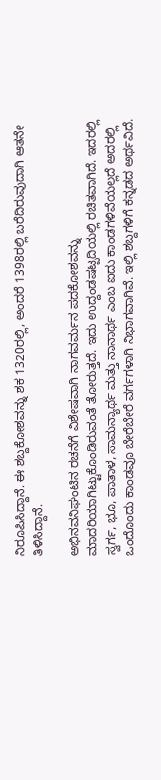ನಿರೂಪಿಸಿದ್ದಾನೆ. ಈ ಶಬ್ದಕೋಶವನ್ನು ಶಕ 1320ರಲ್ಲಿ, ಅಂದರೆ 1398ರಲ್ಲಿ ಬರೆದಿರುವುದಾಗಿ ಆತನೇ ತಿಳಿಸಿದ್ದಾನೆ.

ಅಭಿನವನಿಘಂಟಿನ ರಚನೆಗೆ ವಿಶೇಷವಾಗಿ ನಾಗವರ್ಮನ ಪದಕೋಶವನ್ನು ಮಾದರಿಯಾಗಿಟ್ಟುಕೊಂಡಿರುವಂತೆ ತೋರುತ್ತದೆ. ಇದು ಉದ್ದಂಡಷಟ್ಪದಿಯಲ್ಲಿ ರಚಿತವಾಗಿದೆ. ಇದರಲ್ಲಿ ಸ್ವರ್ಗ, ಭೂ, ಪಾತಾಳ, ಸಾಮನ್ಯಾರ್ಥ ಮತ್ತು ನಾನಾರ್ಥ ಎಂಬ ಐದು ಕಾಂಡಗಳಿವೆಯಲ್ಲದೆ ಅದರಲ್ಲಿ ಒಂದೊಂದು ಕಾಂಡವೂ ಬೇರೆಬೇರೆ ವರ್ಗಗಳಾಗಿ ನಿಭಾಗವಾಗಿವೆ. ಇಲ್ಲಿ ಶಬ್ದಗಳಿಗೆ ಕನ್ನಡದ ಅರ್ಥವಿದೆ.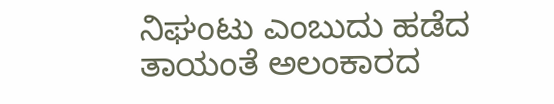ನಿಘಂಟು ಎಂಬುದು ಹಡೆದ ತಾಯಂತೆ ಅಲಂಕಾರದ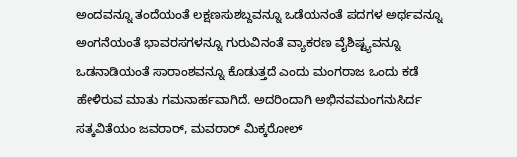ಅಂದವನ್ನೂ ತಂದೆಯಂತೆ ಲಕ್ಷಣಸುಶಬ್ದವನ್ನೂ ಒಡೆಯನಂತೆ ಪದಗಳ ಅರ್ಥವನ್ನೂ ಅಂಗನೆಯಂತೆ ಭಾವರಸಗಳನ್ನೂ ಗುರುವಿನಂತೆ ವ್ಯಾಕರಣ ವೈಶಿಷ್ಟ್ಯವನ್ನೂ ಒಡನಾಡಿಯಂತೆ ಸಾರಾಂಶವನ್ನೂ ಕೊಡುತ್ತದೆ ಎಂದು ಮಂಗರಾಜ ಒಂದು ಕಡೆ ಹೇಳಿರುವ ಮಾತು ಗಮನಾರ್ಹವಾಗಿದೆ. ಅದರಿಂದಾಗಿ ಅಭಿನವಮಂಗನುಸಿರ್ದ ಸತ್ಕವಿತೆಯಂ ಜವರಾರ್, ಮವರಾರ್ ಮಿಕ್ಕರೋಲ್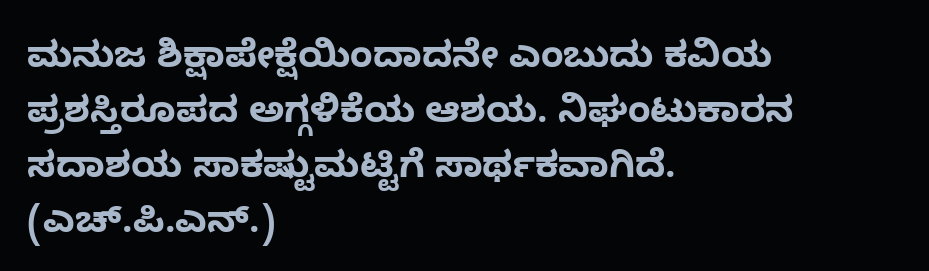ಮನುಜ ಶಿಕ್ಷಾಪೇಕ್ಷೆಯಿಂದಾದನೇ ಎಂಬುದು ಕವಿಯ ಪ್ರಶಸ್ತಿರೂಪದ ಅಗ್ಗಳಿಕೆಯ ಆಶಯ. ನಿಘಂಟುಕಾರನ ಸದಾಶಯ ಸಾಕಷ್ಟುಮಟ್ಟಿಗೆ ಸಾರ್ಥಕವಾಗಿದೆ.
(ಎಚ್.ಪಿ.ಎನ್.)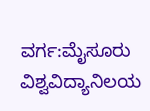ವರ್ಗ:ಮೈಸೂರು ವಿಶ್ವವಿದ್ಯಾನಿಲಯ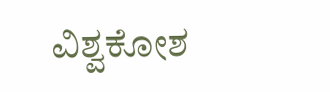ವಿಶ್ವಕೋಶ